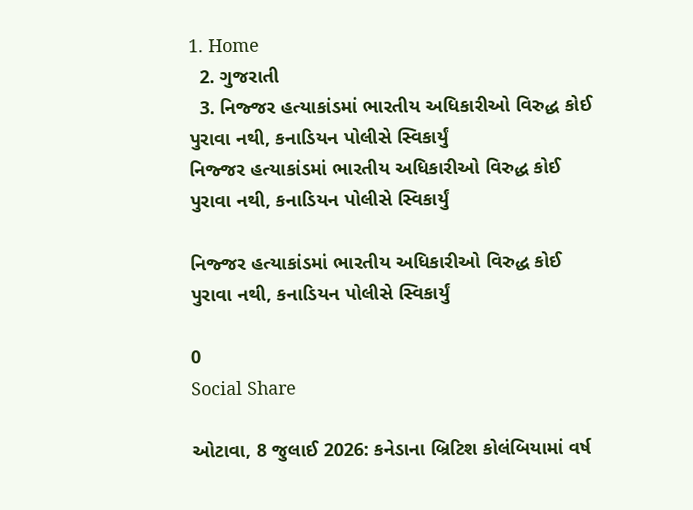1. Home
  2. ગુજરાતી
  3. નિજ્જર હત્યાકાંડમાં ભારતીય અધિકારીઓ વિરુદ્ધ કોઈ પુરાવા નથી, કનાડિયન પોલીસે સ્વિકાર્યું
નિજ્જર હત્યાકાંડમાં ભારતીય અધિકારીઓ વિરુદ્ધ કોઈ પુરાવા નથી, કનાડિયન પોલીસે સ્વિકાર્યું

નિજ્જર હત્યાકાંડમાં ભારતીય અધિકારીઓ વિરુદ્ધ કોઈ પુરાવા નથી, કનાડિયન પોલીસે સ્વિકાર્યું

0
Social Share

ઓટાવા, 8 જુલાઈ 2026: કનેડાના બ્રિટિશ કોલંબિયામાં વર્ષ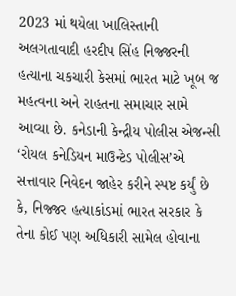2023 માં થયેલા ખાલિસ્તાની અલગતાવાદી હરદીપ સિંહ નિજ્જરની હત્યાના ચકચારી કેસમાં ભારત માટે ખૂબ જ મહત્વના અને રાહતના સમાચાર સામે આવ્યા છે. કનેડાની કેન્દ્રીય પોલીસ એજન્સી ‘રોયલ કનેડિયન માઉન્ટેડ પોલીસ’એ સત્તાવાર નિવેદન જાહેર કરીને સ્પષ્ટ કર્યું છે કે, નિજ્જર હત્યાકાંડમાં ભારત સરકાર કે તેના કોઈ પણ અધિકારી સામેલ હોવાના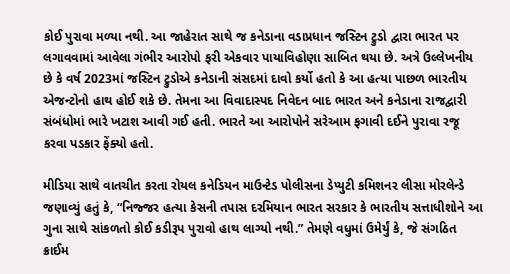કોઈ પુરાવા મળ્યા નથી. આ જાહેરાત સાથે જ કનેડાના વડાપ્રધાન જસ્ટિન ટ્રુડો દ્વારા ભારત પર લગાવવામાં આવેલા ગંભીર આરોપો ફરી એકવાર પાયાવિહોણા સાબિત થયા છે. અત્રે ઉલ્લેખનીય છે કે વર્ષ 2023માં જસ્ટિન ટ્રુડોએ કનેડાની સંસદમાં દાવો કર્યો હતો કે આ હત્યા પાછળ ભારતીય એજન્ટોનો હાથ હોઈ શકે છે. તેમના આ વિવાદાસ્પદ નિવેદન બાદ ભારત અને કનેડાના રાજદ્વારી સંબંધોમાં ભારે ખટાશ આવી ગઈ હતી. ભારતે આ આરોપોને સરેઆમ ફગાવી દઈને પુરાવા રજૂ કરવા પડકાર ફેંક્યો હતો.

મીડિયા સાથે વાતચીત કરતા રોયલ કનેડિયન માઉન્ટેડ પોલીસના ડેપ્યુટી કમિશનર લીસા મોરલેન્ડે જણાવ્યું હતું કે, “નિજ્જર હત્યા કેસની તપાસ દરમિયાન ભારત સરકાર કે ભારતીય સત્તાધીશોને આ ગુના સાથે સાંકળતો કોઈ કડીરૂપ પુરાવો હાથ લાગ્યો નથી.” તેમણે વધુમાં ઉમેર્યું કે, જે સંગઠિત ક્રાઈમ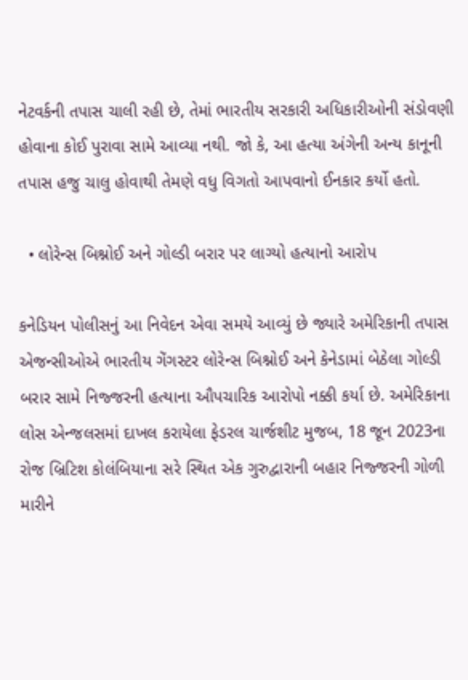નેટવર્કની તપાસ ચાલી રહી છે, તેમાં ભારતીય સરકારી અધિકારીઓની સંડોવણી હોવાના કોઈ પુરાવા સામે આવ્યા નથી. જો કે, આ હત્યા અંગેની અન્ય કાનૂની તપાસ હજુ ચાલુ હોવાથી તેમણે વધુ વિગતો આપવાનો ઈનકાર કર્યો હતો.

  • લોરેન્સ બિશ્નોઈ અને ગોલ્ડી બરાર પર લાગ્યો હત્યાનો આરોપ

કનેડિયન પોલીસનું આ નિવેદન એવા સમયે આવ્યું છે જ્યારે અમેરિકાની તપાસ એજન્સીઓએ ભારતીય ગેંગસ્ટર લોરેન્સ બિશ્નોઈ અને કેનેડામાં બેઠેલા ગોલ્ડી બરાર સામે નિજ્જરની હત્યાના ઔપચારિક આરોપો નક્કી કર્યા છે. અમેરિકાના લોસ એન્જલસમાં દાખલ કરાયેલા ફેડરલ ચાર્જશીટ મુજબ, 18 જૂન 2023ના રોજ બ્રિટિશ કોલંબિયાના સરે સ્થિત એક ગુરુદ્વારાની બહાર નિજ્જરની ગોળી મારીને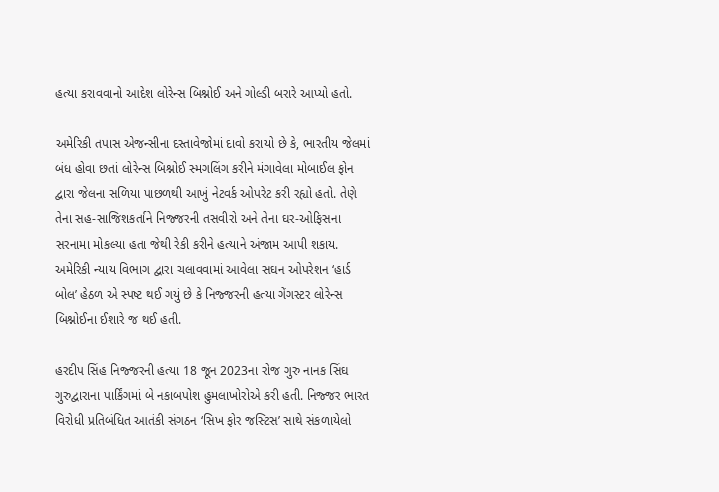હત્યા કરાવવાનો આદેશ લોરેન્સ બિશ્નોઈ અને ગોલ્ડી બરારે આપ્યો હતો.

અમેરિકી તપાસ એજન્સીના દસ્તાવેજોમાં દાવો કરાયો છે કે, ભારતીય જેલમાં બંધ હોવા છતાં લોરેન્સ બિશ્નોઈ સ્મગલિંગ કરીને મંગાવેલા મોબાઈલ ફોન દ્વારા જેલના સળિયા પાછળથી આખું નેટવર્ક ઓપરેટ કરી રહ્યો હતો. તેણે તેના સહ-સાજિશકર્તાને નિજ્જરની તસવીરો અને તેના ઘર-ઓફિસના સરનામા મોકલ્યા હતા જેથી રેકી કરીને હત્યાને અંજામ આપી શકાય. અમેરિકી ન્યાય વિભાગ દ્વારા ચલાવવામાં આવેલા સઘન ઓપરેશન ‘હાર્ડ બોલ’ હેઠળ એ સ્પષ્ટ થઈ ગયું છે કે નિજ્જરની હત્યા ગેંગસ્ટર લોરેન્સ બિશ્નોઈના ઈશારે જ થઈ હતી.

હરદીપ સિંહ નિજ્જરની હત્યા 18 જૂન 2023ના રોજ ગુરુ નાનક સિંઘ ગુરુદ્વારાના પાર્કિંગમાં બે નકાબપોશ હુમલાખોરોએ કરી હતી. નિજ્જર ભારત વિરોધી પ્રતિબંધિત આતંકી સંગઠન ‘સિખ ફોર જસ્ટિસ’ સાથે સંકળાયેલો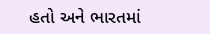હતો અને ભારતમાં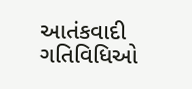આતંકવાદી ગતિવિધિઓ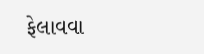ફેલાવવા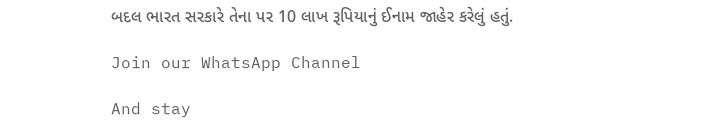બદલ ભારત સરકારે તેના પર 10 લાખ રૂપિયાનું ઈનામ જાહેર કરેલું હતું.

Join our WhatsApp Channel

And stay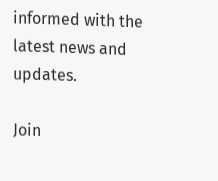informed with the latest news and updates.

Join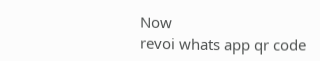Now
revoi whats app qr code